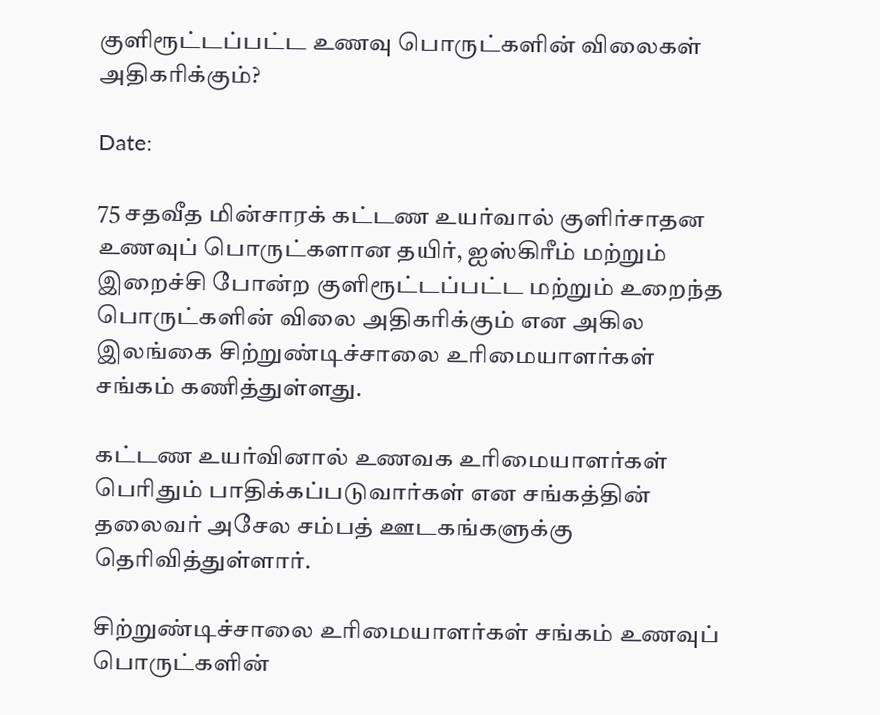குளிரூட்டப்பட்ட உணவு பொருட்களின் விலைகள் அதிகரிக்கும்?

Date:

75 சதவீத மின்சாரக் கட்டண உயர்வால் குளிர்சாதன உணவுப் பொருட்களான தயிர், ஐஸ்கிரீம் மற்றும் இறைச்சி போன்ற குளிரூட்டப்பட்ட மற்றும் உறைந்த பொருட்களின் விலை அதிகரிக்கும் என அகில இலங்கை சிற்றுண்டிச்சாலை உரிமையாளர்கள் சங்கம் கணித்துள்ளது.

கட்டண உயர்வினால் உணவக உரிமையாளர்கள் பெரிதும் பாதிக்கப்படுவார்கள் என சங்கத்தின் தலைவர் அசேல சம்பத் ஊடகங்களுக்கு தெரிவித்துள்ளார்.

சிற்றுண்டிச்சாலை உரிமையாளர்கள் சங்கம் உணவுப் பொருட்களின்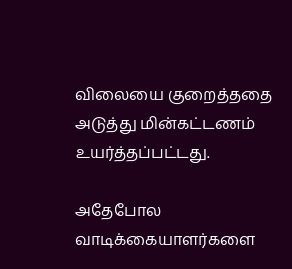விலையை குறைத்ததை அடுத்து மின்கட்டணம் உயர்த்தப்பட்டது.

அதேபோல வாடிக்கையாளர்களை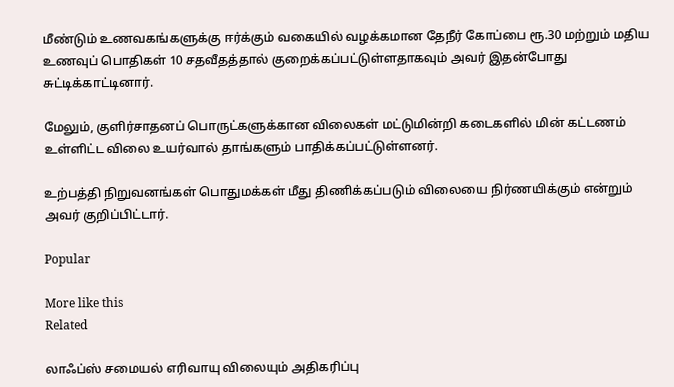மீண்டும் உணவகங்களுக்கு ஈர்க்கும் வகையில் வழக்கமான தேநீர் கோப்பை ரூ.30 மற்றும் மதிய உணவுப் பொதிகள் 10 சதவீதத்தால் குறைக்கப்பட்டுள்ளதாகவும் அவர் இதன்போது சுட்டிக்காட்டினார்.

மேலும், குளிர்சாதனப் பொருட்களுக்கான விலைகள் மட்டுமின்றி கடைகளில் மின் கட்டணம் உள்ளிட்ட விலை உயர்வால் தாங்களும் பாதிக்கப்பட்டுள்ளனர்.

உற்பத்தி நிறுவனங்கள் பொதுமக்கள் மீது திணிக்கப்படும் விலையை நிர்ணயிக்கும் என்றும் அவர் குறிப்பிட்டார்.

Popular

More like this
Related

லாஃப்ஸ் சமையல் எரிவாயு விலையும் அதிகரிப்பு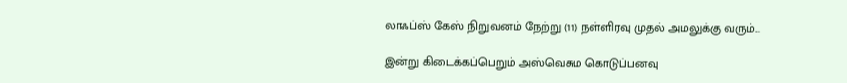லாஃப்ஸ் கேஸ் நிறுவனம் நேற்று (11) நள்ளிரவு முதல் அமலுக்கு வரும்...

இன்று கிடைக்கப்பெறும் அஸ்வெசும கொடுப்பனவு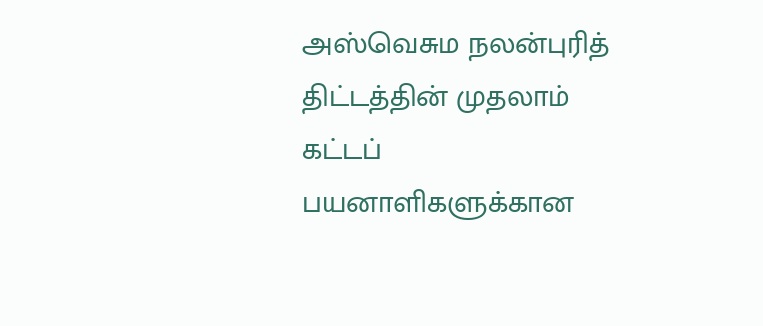அஸ்வெசும நலன்புரித் திட்டத்தின் முதலாம் கட்டப் பயனாளிகளுக்கான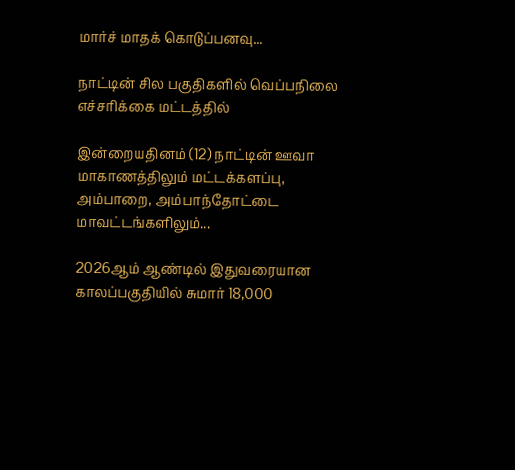மார்ச் மாதக் கொடுப்பனவு...

நாட்டின் சில பகுதிகளில் வெப்பநிலை எச்சரிக்கை மட்டத்தில்

இன்றையதினம் (12) நாட்டின் ஊவா மாகாணத்திலும் மட்டக்களப்பு, அம்பாறை, அம்பாந்தோட்டை மாவட்டங்களிலும்...

2026ஆம் ஆண்டில் இதுவரையான காலப்பகுதியில் சுமார் 18,000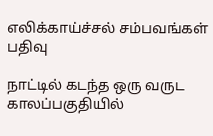எலிக்காய்ச்சல் சம்பவங்கள் பதிவு

நாட்டில் கடந்த ஒரு வருட காலப்பகுதியில்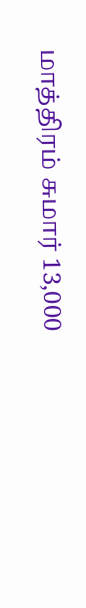மாத்திரம் சுமார் 13,000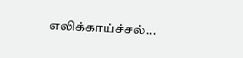எலிக்காய்ச்சல்...